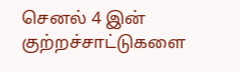செனல் 4 இன் குற்றச்சாட்டுகளை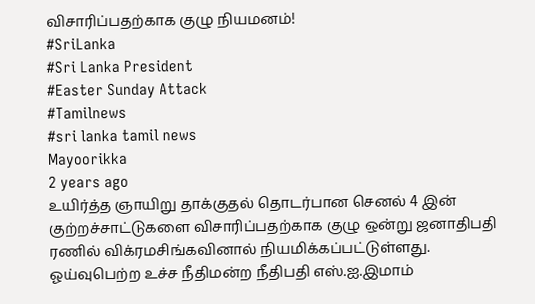விசாரிப்பதற்காக குழு நியமனம்!
#SriLanka
#Sri Lanka President
#Easter Sunday Attack
#Tamilnews
#sri lanka tamil news
Mayoorikka
2 years ago
உயிர்த்த ஞாயிறு தாக்குதல் தொடர்பான செனல் 4 இன் குற்றச்சாட்டுகளை விசாரிப்பதற்காக குழு ஒன்று ஜனாதிபதி ரணில் விக்ரமசிங்கவினால் நியமிக்கப்பட்டுள்ளது.
ஓய்வுபெற்ற உச்ச நீதிமன்ற நீதிபதி எஸ்.ஐ.இமாம்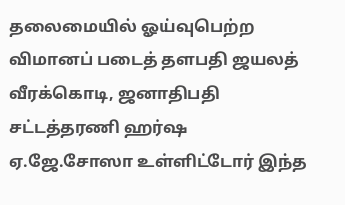தலைமையில் ஓய்வுபெற்ற விமானப் படைத் தளபதி ஜயலத் வீரக்கொடி, ஜனாதிபதி சட்டத்தரணி ஹர்ஷ ஏ.ஜே.சோஸா உள்ளிட்டோர் இந்த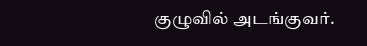குழுவில் அடங்குவர்.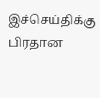இச்செய்திக்கு பிரதான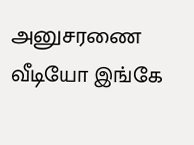அனுசரணை
வீடியோ இங்கே